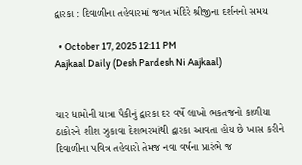દ્વારકા : દિવાળીના તહેવારમાં જગત મંદિરે શ્રીજીના દર્શનનો સમય

  • October 17, 2025 12:11 PM
Aajkaal Daily (Desh Pardesh Ni Aajkaal)


ચાર ધામોની યાત્રા પૈકીનું દ્વારકા દર વર્ષે લાખો ભકતજનો કાળીયા ઠાકોરને શીશ ઝુકાવા દેશભરમાંથી દ્વારકા આવતા હોય છે ખાસ કરીને દિવાળીના પવિત્ર તહેવારો તેમજ નવા વર્ષના પ્રારંભે જ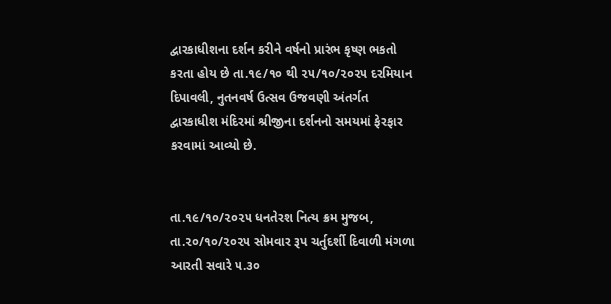દ્વારકાધીશના દર્શન કરીને વર્ષનો પ્રારંભ કૃષ્ણ ભકતો કરતા હોય છે તા.૧૯/૧૦ થી ૨૫/૧૦/૨૦૨૫ દરમિયાન દિપાવલી, નુતનવર્ષ ઉત્સવ ઉજવણી અંતર્ગત દ્વારકાધીશ મંદિરમાં શ્રીજીના દર્શનનો સમયમાં ફેરફાર કરવામાં આવ્યો છે.


તા.૧૯/૧૦/૨૦૨૫ ધનતેરશ નિત્ય ક્રમ મુજબ, તા.૨૦/૧૦/૨૦૨૫ સોમવાર રૂપ ચર્તુદર્શી દિવાળી મંગળા આરતી સવારે ૫.૩૦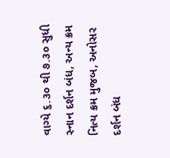વાગ્યે ૬.૩૦ થી ૭.૩૦ સુધી સ્નાન દર્શન બંધ, અન્ય ક્રમ નિત્ય ક્રમ મુજબ, અનોસર દર્શન બંધ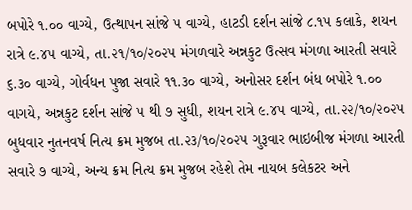બપોરે ૧.૦૦ વાગ્યે, ઉત્થાપન સાંજે ૫ વાગ્યે, હાટડી દર્શન સાંજે ૮.૧૫ કલાકે, શયન રાત્રે ૯.૪૫ વાગ્યે, તા.૨૧/૧૦/૨૦૨૫ મંગળવારે અન્નકુટ ઉત્સવ મંગળા આરતી સવારે ૬.૩૦ વાગ્યે, ગોર્વધન પુજા સવારે ૧૧.૩૦ વાગ્યે, અનોસર દર્શન બંધ બપોરે ૧.૦૦ વાગયે, અન્નકુટ દર્શન સાંજે ૫ થી ૭ સુધી, શયન રાત્રે ૯.૪૫ વાગ્યે, તા.૨૨/૧૦/૨૦૨૫ બુધવાર નુતનવર્ષ નિત્ય ક્રમ મુજબ તા.૨૩/૧૦/૨૦૨૫ ગુરૂવાર ભાઇબીજ મંગળા આરતી સવારે ૭ વાગ્યે, અન્ય ક્રમ નિત્ય ક્રમ મુજબ રહેશે તેમ નાયબ કલેકટર અને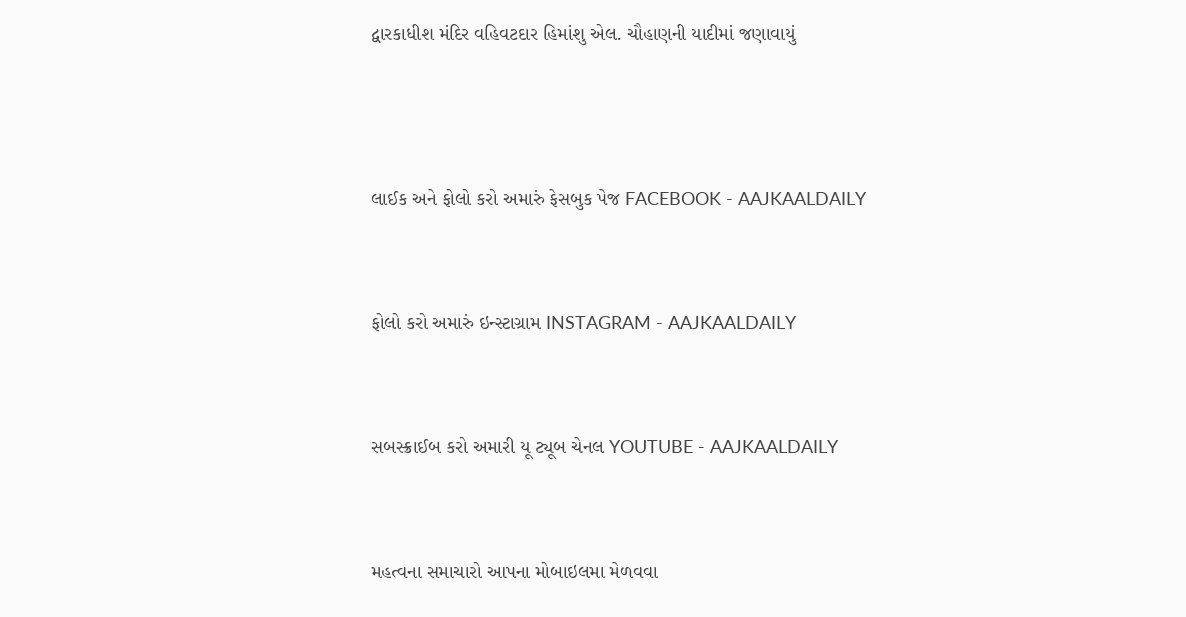દ્વારકાધીશ મંદિર વહિવટદાર હિમાંશુ એલ. ચૌહાણની યાદીમાં જણાવાયું



લાઈક અને ફોલો કરો અમારું ફેસબુક પેજ FACEBOOK - AAJKAALDAILY


ફોલો કરો અમારું ઇન્સ્ટાગ્રામ INSTAGRAM - AAJKAALDAILY


સબસ્ક્રાઈબ કરો અમારી યૂ ટ્યૂબ ચેનલ YOUTUBE - AAJKAALDAILY


મહત્વના સમાચારો આપના મોબાઇલમા મેળવવા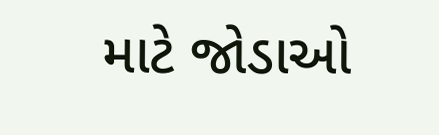માટે જોડાઓ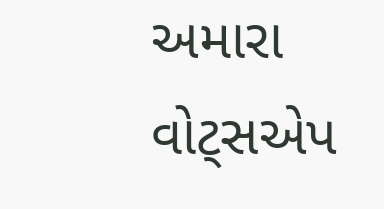અમારા વોટ્સએપ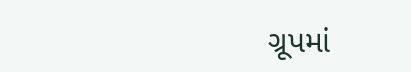ગ્રૂપમાં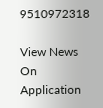9510972318

View News On Application